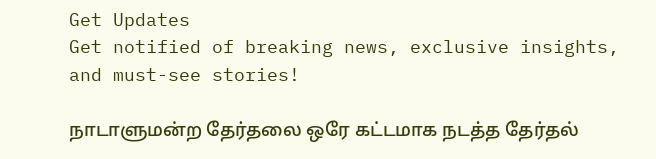Get Updates
Get notified of breaking news, exclusive insights, and must-see stories!

நாடாளுமன்ற தேர்தலை ஒரே கட்டமாக நடத்த தேர்தல்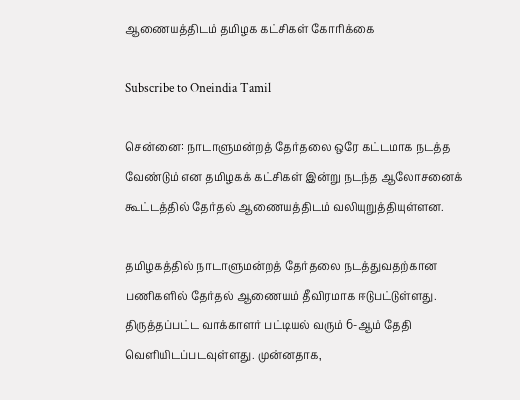ஆணையத்திடம் தமிழக கட்சிகள் கோரிக்கை

Subscribe to Oneindia Tamil

சென்னை: நாடாளுமன்றத் தேர்தலை ஒரே கட்டமாக நடத்த வேண்டும் என தமிழகக் கட்சிகள் இன்று நடந்த ஆலோசனைக் கூட்டத்தில் தேர்தல் ஆணையத்திடம் வலியுறுத்தியுள்ளன.

தமிழகத்தில் நாடாளுமன்றத் தேர்தலை நடத்துவதற்கான பணிகளில் தேர்தல் ஆணையம் தீவிரமாக ஈடுபட்டுள்ளது. திருத்தப்பட்ட வாக்காளர் பட்டியல் வரும் 6-ஆம் தேதி வெளியிடப்படவுள்ளது. முன்னதாக,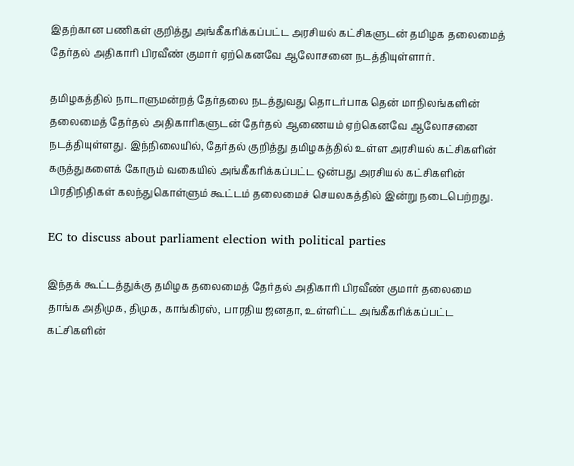இதற்கான பணிகள் குறித்து அங்கீகரிக்கப்பட்ட அரசியல் கட்சிகளுடன் தமிழக தலைமைத் தேர்தல் அதிகாரி பிரவீண் குமார் ஏற்கெனவே ஆலோசனை நடத்தியுள்ளார்.

தமிழகத்தில் நாடாளுமன்றத் தேர்தலை நடத்துவது தொடர்பாக தென் மாநிலங்களின் தலைமைத் தேர்தல் அதிகாரிகளுடன் தேர்தல் ஆணையம் ஏற்கெனவே ஆலோசனை நடத்தியுள்ளது. இந்நிலையில், தேர்தல் குறித்து தமிழகத்தில் உள்ள அரசியல் கட்சிகளின் கருத்துகளைக் கோரும் வகையில் அங்கீகரிக்கப்பட்ட ஒன்பது அரசியல் கட்சிகளின் பிரதிநிதிகள் கலந்துகொள்ளும் கூட்டம் தலைமைச் செயலகத்தில் இன்று நடைபெற்றது.

EC to discuss about parliament election with political parties

இந்தக் கூட்டத்துக்கு தமிழக தலைமைத் தேர்தல் அதிகாரி பிரவீண் குமார் தலைமை தாங்க அதிமுக, திமுக, காங்கிரஸ், பாரதிய ஜனதா, உள்ளிட்ட அங்கீகரிக்கப்பட்ட கட்சிகளின்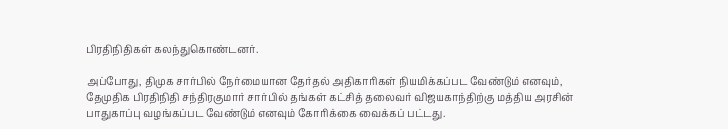பிரதிநிதிகள் கலந்துகொண்டனர்.

அப்போது, திமுக சார்பில் நேர்மையான தேர்தல் அதிகாரிகள் நியமிக்கப்பட வேண்டும் எனவும், தேமுதிக பிரதிநிதி சந்திரகுமார் சார்பில் தங்கள் கட்சித் தலைவர் விஜயகாந்திற்கு மத்திய அரசின் பாதுகாப்பு வழங்கப்பட வேண்டும் எனவும் கோரிக்கை வைக்கப் பட்டது.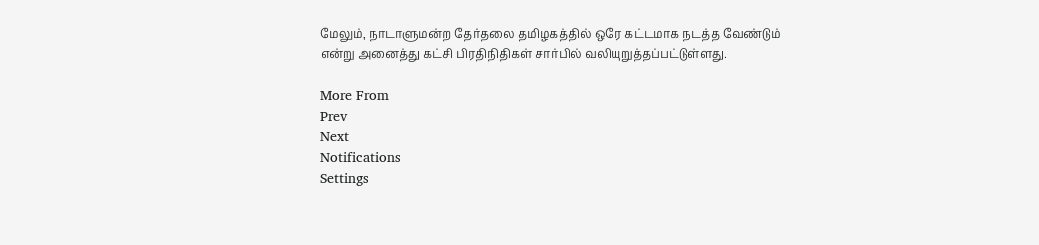மேலும், நாடாளுமன்ற தேர்தலை தமிழகத்தில் ஒரே கட்டமாக நடத்த வேண்டும் என்று அனைத்து கட்சி பிரதிநிதிகள் சார்பில் வலியுறுத்தப்பட்டுள்ளது.

More From
Prev
Next
Notifications
Settings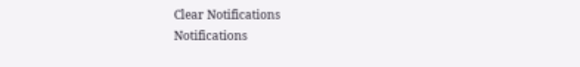Clear Notifications
Notifications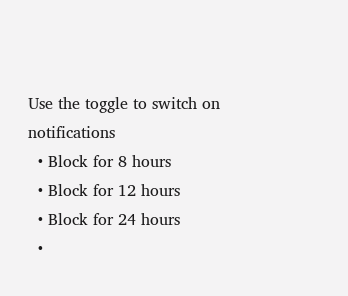Use the toggle to switch on notifications
  • Block for 8 hours
  • Block for 12 hours
  • Block for 24 hours
  •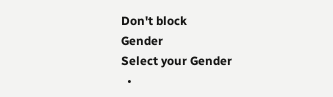Don't block
Gender
Select your Gender
  •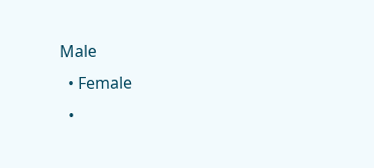Male
  • Female
  •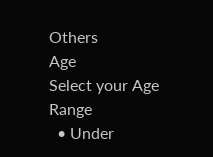Others
Age
Select your Age Range
  • Under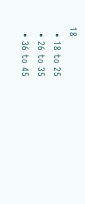18
  • 18 to 25
  • 26 to 35
  • 36 to 45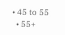• 45 to 55
  • 55+